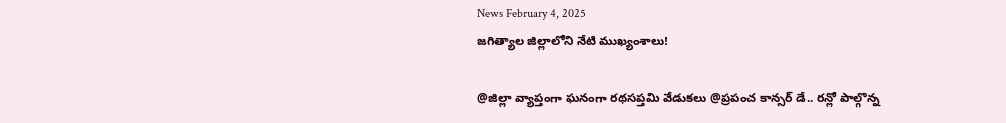News February 4, 2025
జగిత్యాల జిల్లాలోని నేటి ముఖ్యంశాలు!

@జిల్లా వ్యాప్తంగా ఘనంగా రథసప్తమి వేడుకలు @ప్రపంచ కాన్సర్ డే.. రన్లో పాల్గొన్న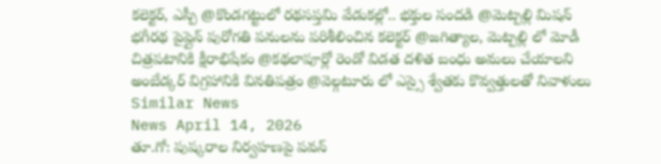కలెక్టర్, ఎస్పీ @కొండగట్టులో రథసప్తమి వేడుకల్లో.. భక్తుల సందడి @మెట్పల్లి మిషన్ భగీరథ పైప్లైన్ పురోగతి పనులను పరిశీలించిన కలెక్టర్ @జగిత్యాల, మెట్పల్లి లో మోడీ చిత్రపటానికి క్షీరాభిషేకం @కథలాపూర్లో రెండో విడత దళిత బంధు అమలు చేయాలని అంబేడ్కర్ విగ్రహానికి వినతిపత్రం @వెల్గటూరు లో ఎస్సై శ్వేతకు కొవ్వత్తులతో నివాళులు
Similar News
News April 14, 2026
తూ.గో: పుష్కరాల నిర్వహణపై పవన్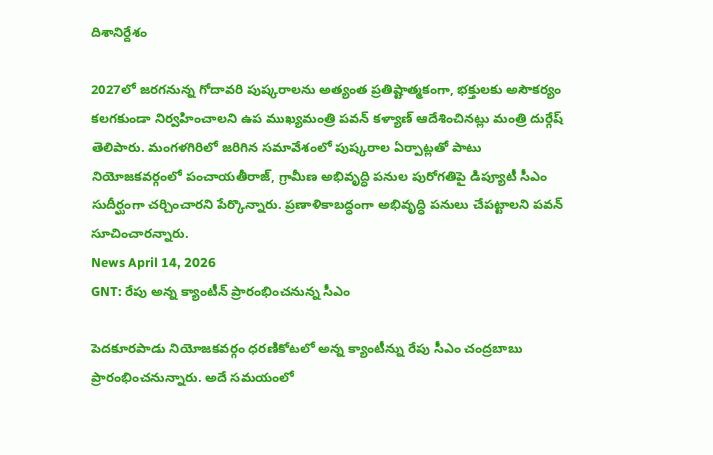దిశానిర్దేశం

2027లో జరగనున్న గోదావరి పుష్కరాలను అత్యంత ప్రతిష్టాత్మకంగా, భక్తులకు అసౌకర్యం కలగకుండా నిర్వహించాలని ఉప ముఖ్యమంత్రి పవన్ కళ్యాణ్ ఆదేశించినట్లు మంత్రి దుర్గేష్ తెలిపారు. మంగళగిరిలో జరిగిన సమావేశంలో పుష్కరాల ఏర్పాట్లతో పాటు నియోజకవర్గంలో పంచాయతీరాజ్, గ్రామీణ అభివృద్ధి పనుల పురోగతిపై డిప్యూటీ సీఎం సుదీర్ఘంగా చర్చించారని పేర్కొన్నారు. ప్రణాళికాబద్ధంగా అభివృద్ధి పనులు చేపట్టాలని పవన్ సూచించారన్నారు.
News April 14, 2026
GNT: రేపు అన్న క్యాంటీన్ ప్రారంభించనున్న సీఎం

పెదకూరపాడు నియోజకవర్గం ధరణికోటలో అన్న క్యాంటీన్ను రేపు సీఎం చంద్రబాబు ప్రారంభించనున్నారు. అదే సమయంలో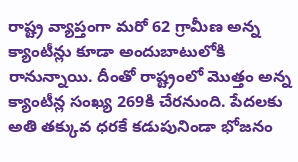రాష్ట్ర వ్యాప్తంగా మరో 62 గ్రామీణ అన్న క్యాంటీన్లు కూడా అందుబాటులోకి రానున్నాయి. దీంతో రాష్ట్రంలో మొత్తం అన్న క్యాంటీన్ల సంఖ్య 269కి చేరనుంది. పేదలకు అతి తక్కువ ధరకే కడుపునిండా భోజనం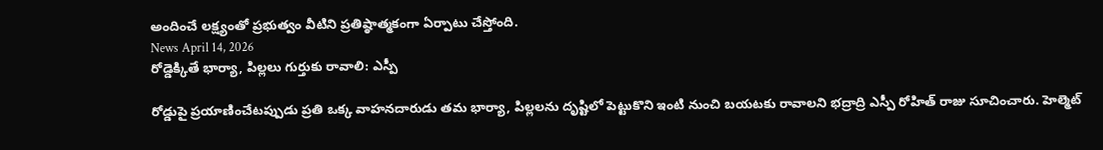అందించే లక్ష్యంతో ప్రభుత్వం వీటిని ప్రతిష్ఠాత్మకంగా ఏర్పాటు చేస్తోంది.
News April 14, 2026
రోడ్డెక్కితే భార్యా, పిల్లలు గుర్తుకు రావాలి: ఎస్పీ

రోడ్డుపై ప్రయాణించేటప్పుడు ప్రతి ఒక్క వాహనదారుడు తమ భార్యా, పిల్లలను దృష్టిలో పెట్టుకొని ఇంటి నుంచి బయటకు రావాలని భద్రాద్రి ఎస్పీ రోహిత్ రాజు సూచించారు. హెల్మెట్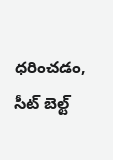ధరించడం, సీట్ బెల్ట్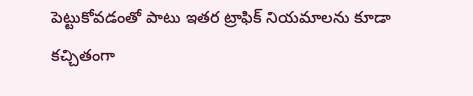పెట్టుకోవడంతో పాటు ఇతర ట్రాఫిక్ నియమాలను కూడా కచ్చితంగా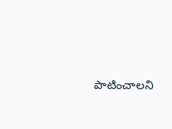పాటించాలని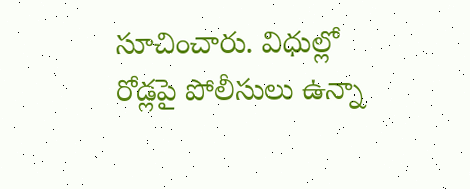సూచించారు. విధుల్లో రోడ్లపై పోలీసులు ఉన్నా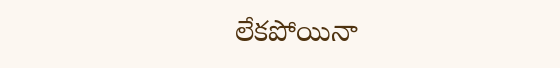లేకపోయినా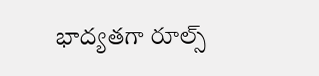భాద్యతగా రూల్స్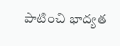పాటించి భాద్యత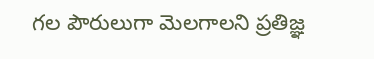గల పౌరులుగా మెలగాలని ప్రతిజ్ఞ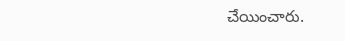చేయించారు.